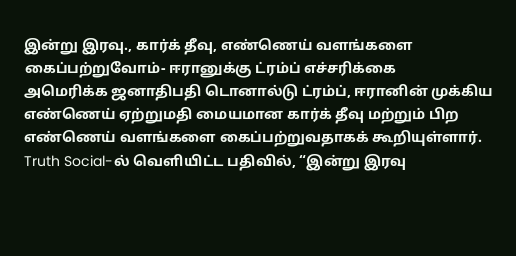இன்று இரவு., கார்க் தீவு, எண்ணெய் வளங்களை கைப்பற்றுவோம்- ஈரானுக்கு ட்ரம்ப் எச்சரிக்கை
அமெரிக்க ஜனாதிபதி டொனால்டு ட்ரம்ப், ஈரானின் முக்கிய எண்ணெய் ஏற்றுமதி மையமான கார்க் தீவு மற்றும் பிற எண்ணெய் வளங்களை கைப்பற்றுவதாகக் கூறியுள்ளார்.
Truth Social-ல் வெளியிட்ட பதிவில், “இன்று இரவு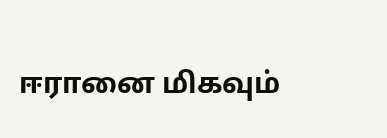ஈரானை மிகவும்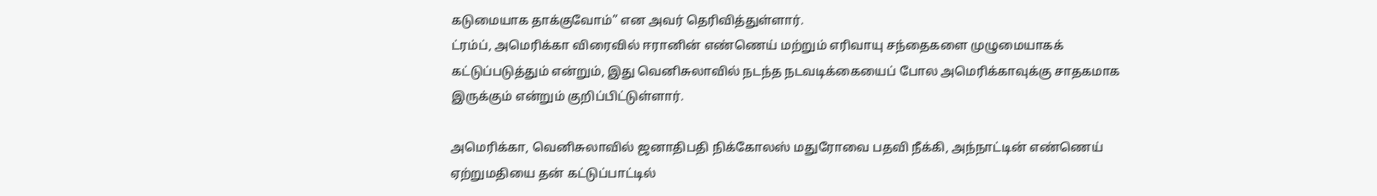கடுமையாக தாக்குவோம்” என அவர் தெரிவித்துள்ளார்.
ட்ரம்ப், அமெரிக்கா விரைவில் ஈரானின் எண்ணெய் மற்றும் எரிவாயு சந்தைகளை முழுமையாகக் கட்டுப்படுத்தும் என்றும், இது வெனிசுலாவில் நடந்த நடவடிக்கையைப் போல அமெரிக்காவுக்கு சாதகமாக இருக்கும் என்றும் குறிப்பிட்டுள்ளார்.

அமெரிக்கா, வெனிசுலாவில் ஜனாதிபதி நிக்கோலஸ் மதுரோவை பதவி நீக்கி, அந்நாட்டின் எண்ணெய் ஏற்றுமதியை தன் கட்டுப்பாட்டில்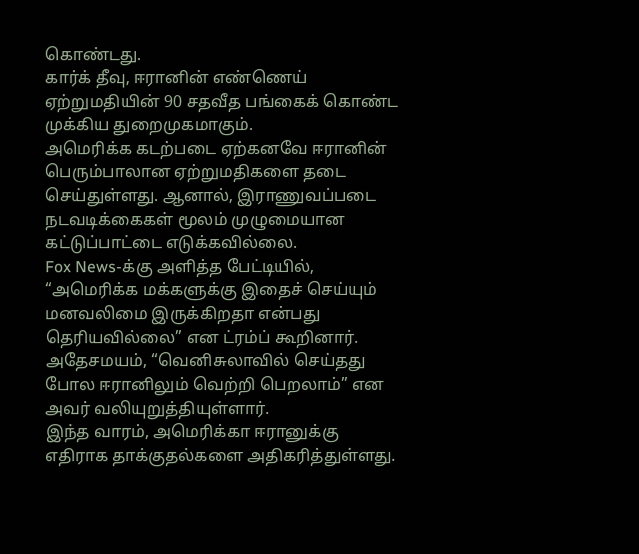கொண்டது.
கார்க் தீவு, ஈரானின் எண்ணெய் ஏற்றுமதியின் 90 சதவீத பங்கைக் கொண்ட முக்கிய துறைமுகமாகும்.
அமெரிக்க கடற்படை ஏற்கனவே ஈரானின் பெரும்பாலான ஏற்றுமதிகளை தடை செய்துள்ளது. ஆனால், இராணுவப்படை நடவடிக்கைகள் மூலம் முழுமையான கட்டுப்பாட்டை எடுக்கவில்லை.
Fox News-க்கு அளித்த பேட்டியில், “அமெரிக்க மக்களுக்கு இதைச் செய்யும் மனவலிமை இருக்கிறதா என்பது தெரியவில்லை” என ட்ரம்ப் கூறினார். அதேசமயம், “வெனிசுலாவில் செய்தது போல ஈரானிலும் வெற்றி பெறலாம்” என அவர் வலியுறுத்தியுள்ளார்.
இந்த வாரம், அமெரிக்கா ஈரானுக்கு எதிராக தாக்குதல்களை அதிகரித்துள்ளது.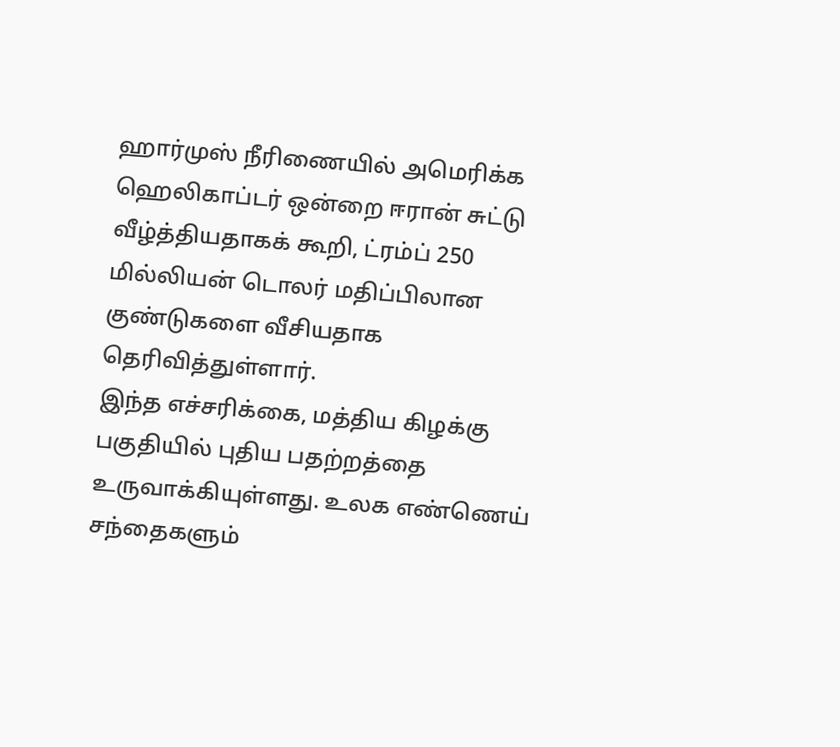ஹார்முஸ் நீரிணையில் அமெரிக்க ஹெலிகாப்டர் ஒன்றை ஈரான் சுட்டு வீழ்த்தியதாகக் கூறி, ட்ரம்ப் 250 மில்லியன் டொலர் மதிப்பிலான குண்டுகளை வீசியதாக தெரிவித்துள்ளார்.
இந்த எச்சரிக்கை, மத்திய கிழக்கு பகுதியில் புதிய பதற்றத்தை உருவாக்கியுள்ளது. உலக எண்ணெய் சந்தைகளும்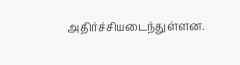அதிர்ச்சியடைந்துள்ளன.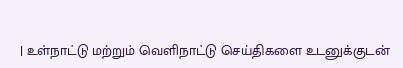| உள்நாட்டு மற்றும் வெளிநாட்டு செய்திகளை உடனுக்குடன்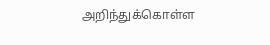அறிந்துக்கொள்ள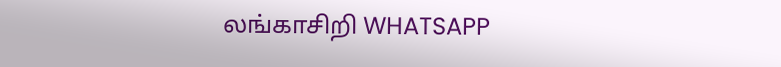லங்காசிறி WHATSAPP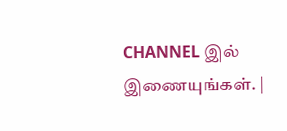CHANNEL இல் இணையுங்கள். |